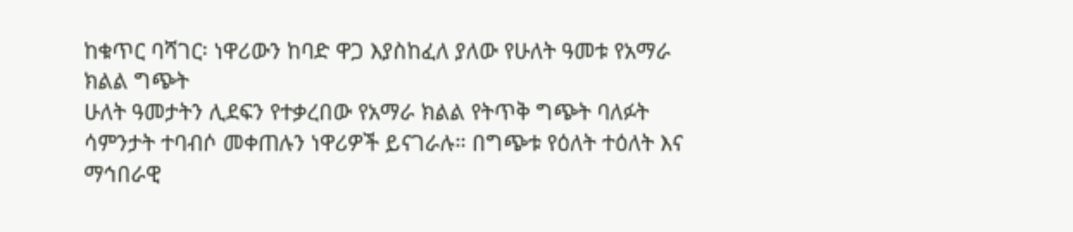ከቁጥር ባሻገር፡ ነዋሪውን ከባድ ዋጋ እያስከፈለ ያለው የሁለት ዓመቱ የአማራ ክልል ግጭት
ሁለት ዓመታትን ሊደፍን የተቃረበው የአማራ ክልል የትጥቅ ግጭት ባለፉት ሳምንታት ተባብሶ መቀጠሉን ነዋሪዎች ይናገራሉ። በግጭቱ የዕለት ተዕለት እና ማኅበራዊ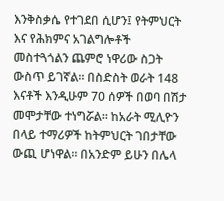እንቅስቃሴ የተገደበ ሲሆን፤ የትምህርት እና የሕክምና አገልግሎቶች መስተጓጎልን ጨምሮ ነዋሪው ስጋት ውስጥ ይገኛል። በስድስት ወራት 148 እናቶች እንዲሁም 70 ሰዎች በወባ በሽታ መሞታቸው ተነግሯል። ከአራት ሚሊዮን በላይ ተማሪዎች ከትምህርት ገበታቸው ውጪ ሆነዋል። በአንድም ይሁን በሌላ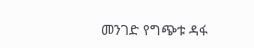መንገድ የግጭቱ ዳፋ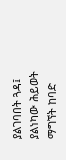ያልገባበት ጓዳ፤ ያልነካው ሕይወት ማግኘት ከባድ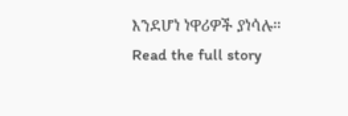እንደሆነ ነዋሪዎች ያነሳሉ።
Read the full story